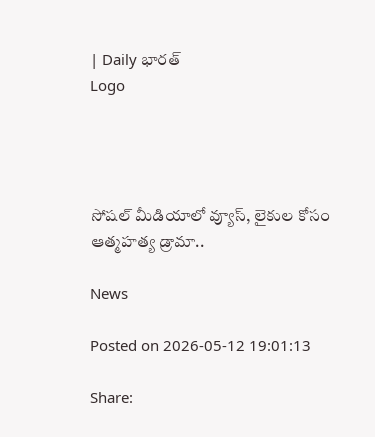| Daily భారత్
Logo




సోషల్ మీడియాలో వ్యూస్, లైకుల కోసం ఆత్మహత్య డ్రామా..

News

Posted on 2026-05-12 19:01:13

Share: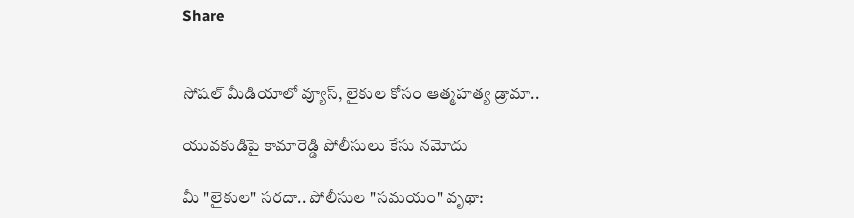Share


సోషల్ మీడియాలో వ్యూస్, లైకుల కోసం ఆత్మహత్య డ్రామా..

యువకుడిపై కామారెడ్డి పోలీసులు కేసు నమోదు

మీ "లైకుల" సరదా.. పోలీసుల "సమయం" వృథా: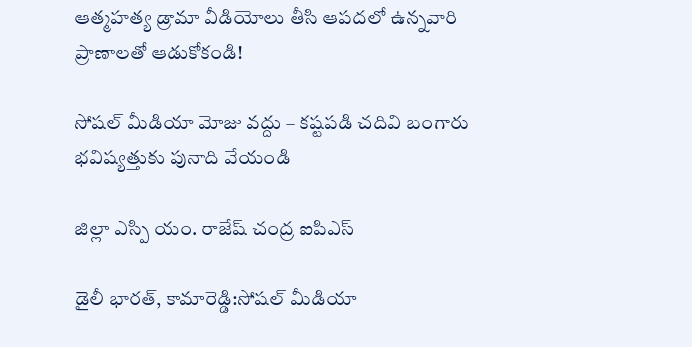ఆత్మహత్య డ్రామా వీడియోలు తీసి ఆపదలో ఉన్నవారి ప్రాణాలతో ఆడుకోకండి!

సోషల్ మీడియా మోజు వద్దు – కష్టపడి చదివి బంగారు భవిష్యత్తుకు పునాది వేయండి

జిల్లా ఎస్పి యం. రాజేష్ చంద్ర ఐపిఎస్

డైలీ భారత్, కామారెడ్డి:సోషల్ మీడియా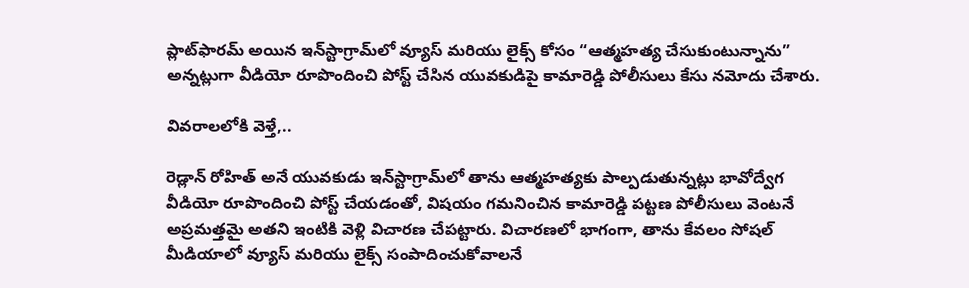ప్లాట్‌ఫారమ్ అయిన ఇన్‌స్టాగ్రామ్‌లో వ్యూస్ మరియు లైక్స్ కోసం “ఆత్మహత్య చేసుకుంటున్నాను” అన్నట్లుగా వీడియో రూపొందించి పోస్ట్ చేసిన యువకుడిపై కామారెడ్డి పోలీసులు కేసు నమోదు చేశారు.

వివరాలలోకి వెళ్తే,..

రెడ్లాన్ రోహిత్ అనే యువకుడు ఇన్‌స్టాగ్రామ్‌లో తాను ఆత్మహత్యకు పాల్పడుతున్నట్లు భావోద్వేగ వీడియో రూపొందించి పోస్ట్ చేయడంతో, విషయం గమనించిన కామారెడ్డి పట్టణ పోలీసులు వెంటనే అప్రమత్తమై అతని ఇంటికి వెళ్లి విచారణ చేపట్టారు. విచారణలో భాగంగా, తాను కేవలం సోషల్ మీడియాలో వ్యూస్ మరియు లైక్స్ సంపాదించుకోవాలనే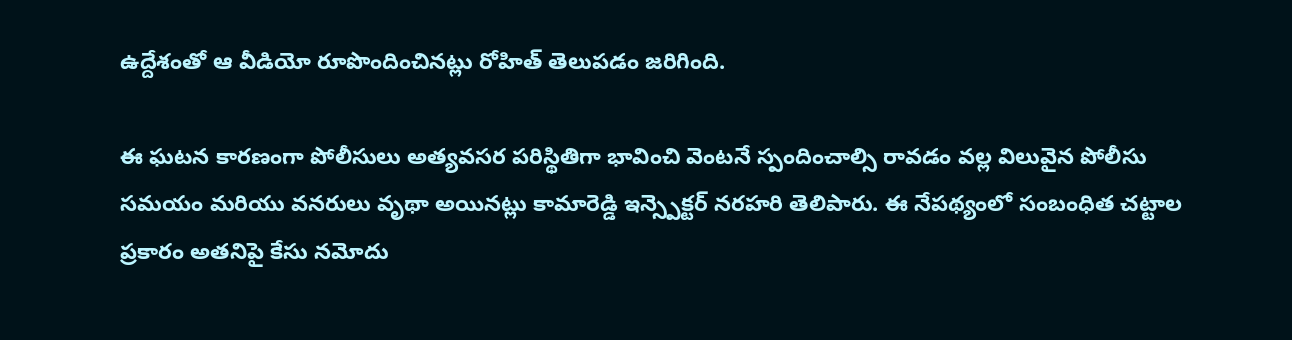ఉద్దేశంతో ఆ వీడియో రూపొందించినట్లు రోహిత్ తెలుపడం జరిగింది.

ఈ ఘటన కారణంగా పోలీసులు అత్యవసర పరిస్థితిగా భావించి వెంటనే స్పందించాల్సి రావడం వల్ల విలువైన పోలీసు సమయం మరియు వనరులు వృథా అయినట్లు కామారెడ్డి ఇన్స్పెక్టర్ నరహరి తెలిపారు. ఈ నేపథ్యంలో సంబంధిత చట్టాల ప్రకారం అతనిపై కేసు నమోదు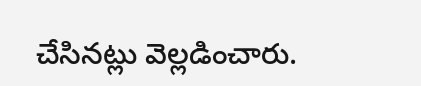చేసినట్లు వెల్లడించారు.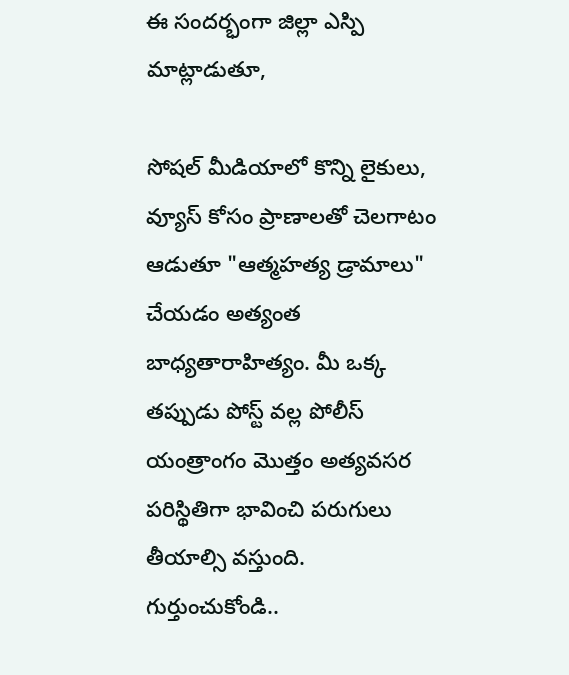ఈ సందర్భంగా జిల్లా ఎస్పి  మాట్లాడుతూ,

సోషల్ మీడియాలో కొన్ని లైకులు, వ్యూస్ కోసం ప్రాణాలతో చెలగాటం ఆడుతూ "ఆత్మహత్య డ్రామాలు" చేయడం అత్యంత బాధ్యతారాహిత్యం. మీ ఒక్క తప్పుడు పోస్ట్ వల్ల పోలీస్ యంత్రాంగం మొత్తం అత్యవసర పరిస్థితిగా భావించి పరుగులు తీయాల్సి వస్తుంది. గుర్తుంచుకోండి..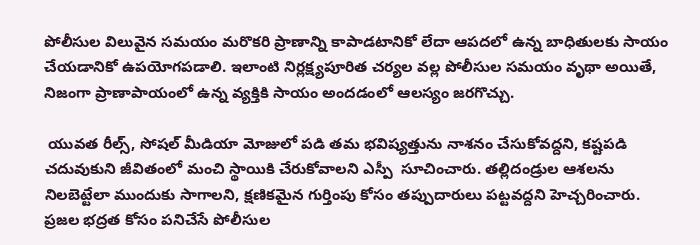పోలీసుల విలువైన సమయం మరొకరి ప్రాణాన్ని కాపాడటానికో లేదా ఆపదలో ఉన్న బాధితులకు సాయం చేయడానికో ఉపయోగపడాలి. ఇలాంటి నిర్లక్ష్యపూరిత చర్యల వల్ల పోలీసుల సమయం వృథా అయితే, నిజంగా ప్రాణాపాయంలో ఉన్న వ్యక్తికి సాయం అందడంలో ఆలస్యం జరగొచ్చు.

 యువత రీల్స్, సోషల్ మీడియా మోజులో పడి తమ భవిష్యత్తును నాశనం చేసుకోవద్దని, కష్టపడి చదువుకుని జీవితంలో మంచి స్థాయికి చేరుకోవాలని ఎస్పీ  సూచించారు. తల్లిదండ్రుల ఆశలను నిలబెట్టేలా ముందుకు సాగాలని, క్షణికమైన గుర్తింపు కోసం తప్పుదారులు పట్టవద్దని హెచ్చరించారు. ప్రజల భద్రత కోసం పనిచేసే పోలీసుల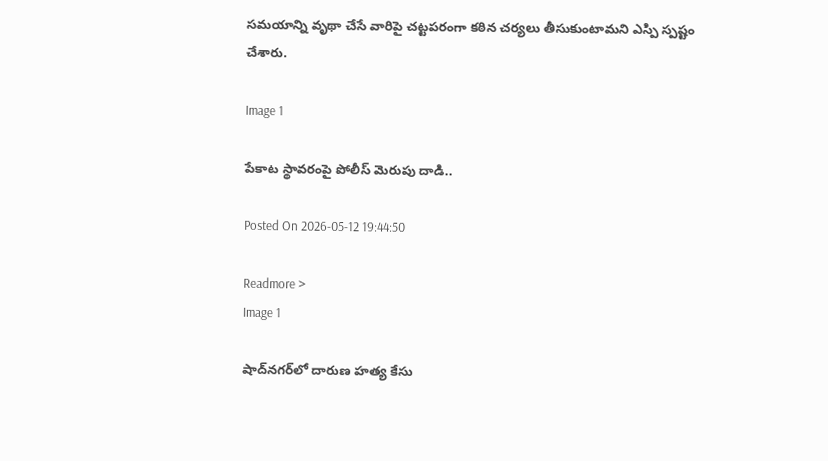సమయాన్ని వృథా చేసే వారిపై చట్టపరంగా కఠిన చర్యలు తీసుకుంటామని ఎస్పి స్పష్టం చేశారు.

Image 1

పేకాట స్థావరంపై పోలీస్ మెరుపు దాడి..

Posted On 2026-05-12 19:44:50

Readmore >
Image 1

షాద్‌నగర్‌లో దారుణ హత్య కేసు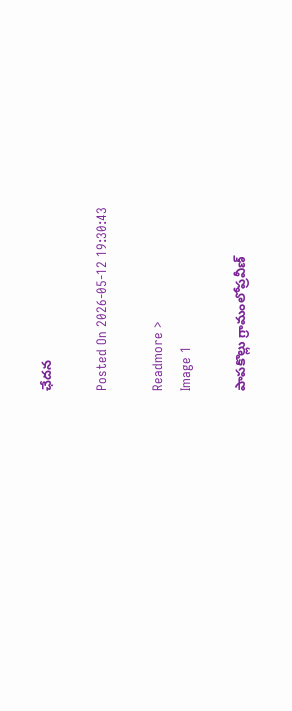ఛేదన

Posted On 2026-05-12 19:30:43

Readmore >
Image 1

పాపకొల్లు గ్రామంలోప్రవీణ్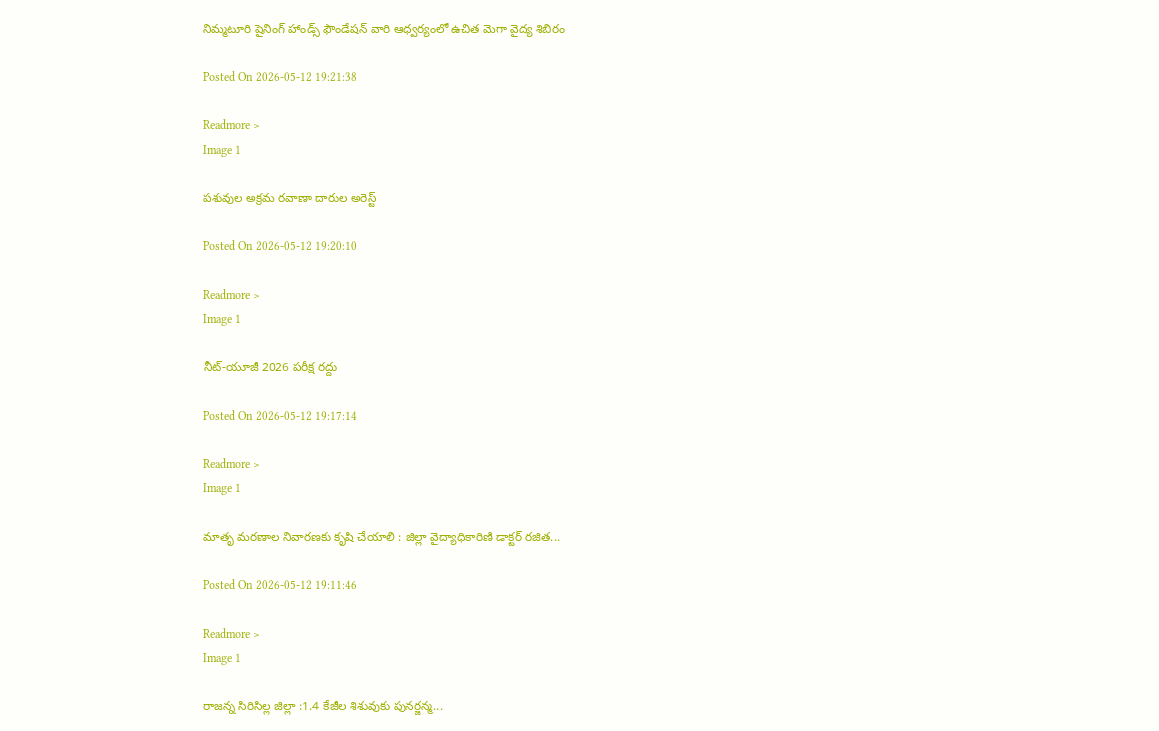నిమ్మటూరి షైనింగ్ హాండ్స్ ఫౌండేషన్ వారి ఆధ్వర్యంలో ఉచిత మెగా వైద్య శిబిరం

Posted On 2026-05-12 19:21:38

Readmore >
Image 1

పశువుల అక్రమ రవాణా దారుల అరెస్ట్

Posted On 2026-05-12 19:20:10

Readmore >
Image 1

నీట్-యూజీ 2026 పరీక్ష రద్దు

Posted On 2026-05-12 19:17:14

Readmore >
Image 1

మాతృ మరణాల నివారణకు కృషి చేయాలి : జిల్లా వైద్యాధికారిణి డాక్టర్ రజిత...

Posted On 2026-05-12 19:11:46

Readmore >
Image 1

రాజన్న సిరిసిల్ల జిల్లా :1.4 కేజీల శిశువుకు పునర్జన్మ...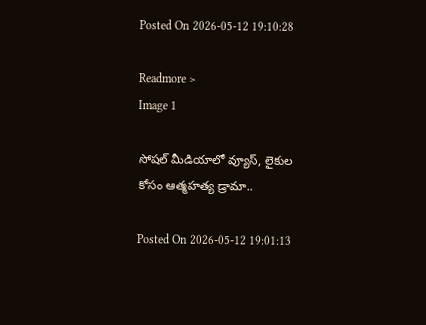Posted On 2026-05-12 19:10:28

Readmore >
Image 1

సోషల్ మీడియాలో వ్యూస్, లైకుల కోసం ఆత్మహత్య డ్రామా..

Posted On 2026-05-12 19:01:13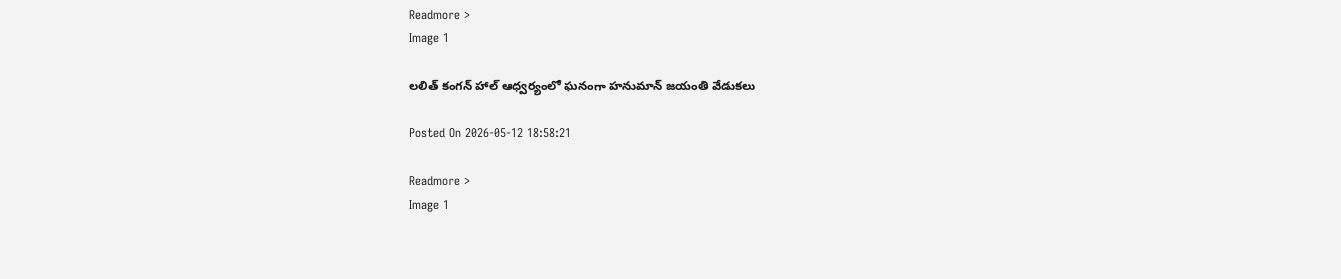Readmore >
Image 1

లలిత్ కంగన్ హాల్ ఆధ్వర్యంలో ఘనంగా హనుమాన్ జయంతి వేడుకలు

Posted On 2026-05-12 18:58:21

Readmore >
Image 1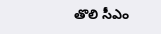తొలి సీఎం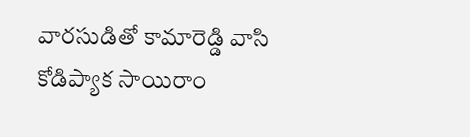వారసుడితో కామారెడ్డి వాసి కోడిప్యాక సాయిరాం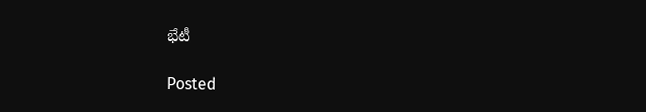భేటీ

Posted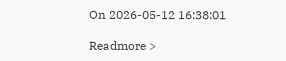On 2026-05-12 16:38:01

Readmore >